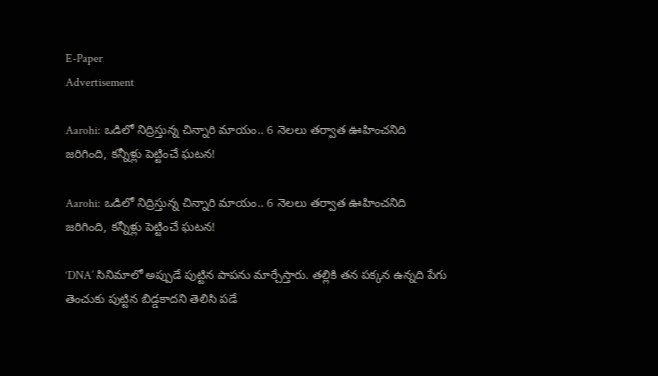E-Paper
Advertisement

Aarohi: ఒడిలో నిద్రిస్తున్న చిన్నారి మాయం.. 6 నెలలు తర్వాత ఊహించనిది జరిగింది, కన్నీళ్లు పెట్టించే ఘటన!

Aarohi: ఒడిలో నిద్రిస్తున్న చిన్నారి మాయం.. 6 నెలలు తర్వాత ఊహించనిది జరిగింది, కన్నీళ్లు పెట్టించే ఘటన!

‘DNA’ సినిమాలో అప్పుడే పుట్టిన పాపను మార్చేస్తారు. తల్లికి తన పక్కన ఉన్నది పేగు తెంచుకు పుట్టిన బిడ్డకాదని తెలిసి పడే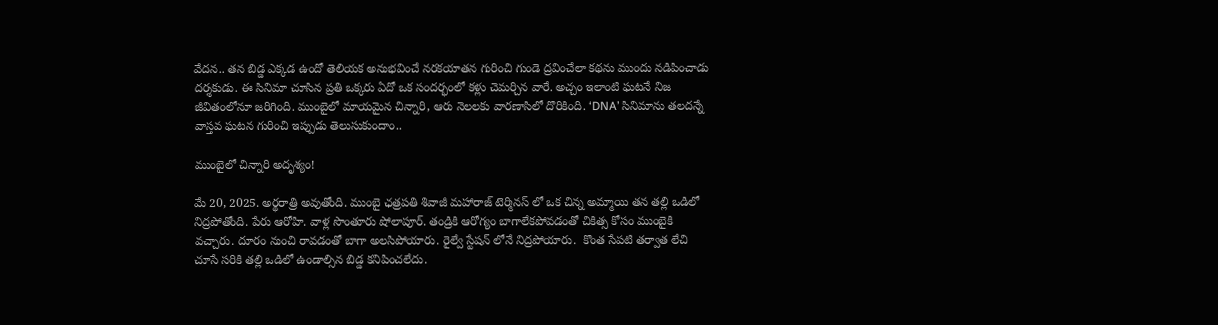వేదన.. తన బిడ్డ ఎక్కడ ఉందో తెలియక అనుభవించే నరకయాతన గురించి గుండె ద్రవించేలా కథను ముందు నడిపించాడు దర్శకుడు. ఈ సినిమా చూసిన ప్రతి ఒక్కరు ఏదో ఒక సందర్భంలో కళ్లు చెమర్చిన వారే. అచ్చం ఇలాంటి ఘటనే నిజ జీవితంలోనూ జరిగింది. ముంబైలో మాయమైన చిన్నారి, ఆరు నెలలకు వారణాసిలో దొరికింది. ‘DNA’ సినిమాను తలదన్నే వాస్తవ ఘటన గురించి ఇప్పుడు తెలుసుకుందాం..

ముంబైలో చిన్నారి అదృశ్యం!

మే 20, 2025. అర్థరాత్రి అవుతోంది. ముంబై ఛత్రపతి శివాజీ మహారాజ్ టెర్మినస్‌ లో ఒక చిన్న అమ్మాయి తన తల్లి ఒడిలో నిద్రపోతోంది. పేరు ఆరోహి. వాళ్ల సొంతూరు షోలాపూర్‌. తండ్రికి ఆరోగ్యం బాగాలేకపోవడంతో చికిత్స కోసం ముంబైకి వచ్చారు. దూరం నుంచి రావడంతో బాగా అలసిపోయారు. రైల్వే స్టేషన్ లోనే నిద్రపోయారు.  కొంత సేపటి తర్వాత లేచి చూసే సరికి తల్లి ఒడిలో ఉండాల్సిన బిడ్డ కనిపించలేదు.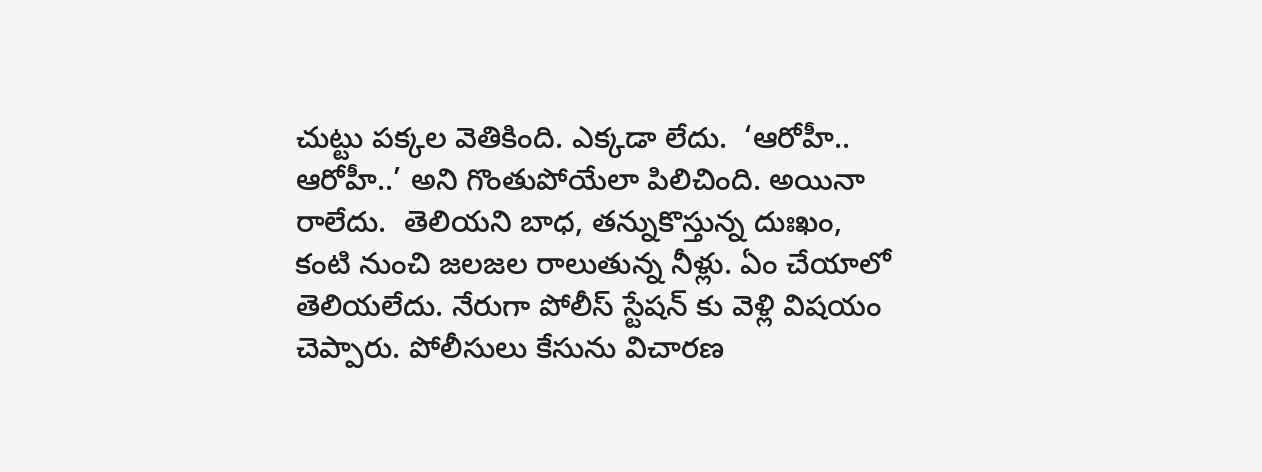చుట్టు పక్కల వెతికింది. ఎక్కడా లేదు.  ‘ఆరోహీ.. ఆరోహీ..’ అని గొంతుపోయేలా పిలిచింది. అయినా రాలేదు.  తెలియని బాధ, తన్నుకొస్తున్న దుఃఖం, కంటి నుంచి జలజల రాలుతున్న నీళ్లు. ఏం చేయాలో తెలియలేదు. నేరుగా పోలీస్ స్టేషన్ కు వెళ్లి విషయం చెప్పారు. పోలీసులు కేసును విచారణ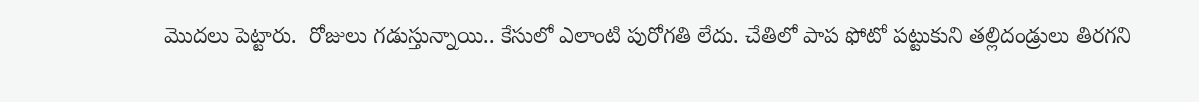మొదలు పెట్టారు.  రోజులు గడుస్తున్నాయి.. కేసులో ఎలాంటి పురోగతి లేదు. చేతిలో పాప ఫోటో పట్టుకుని తల్లిదండ్రులు తిరగని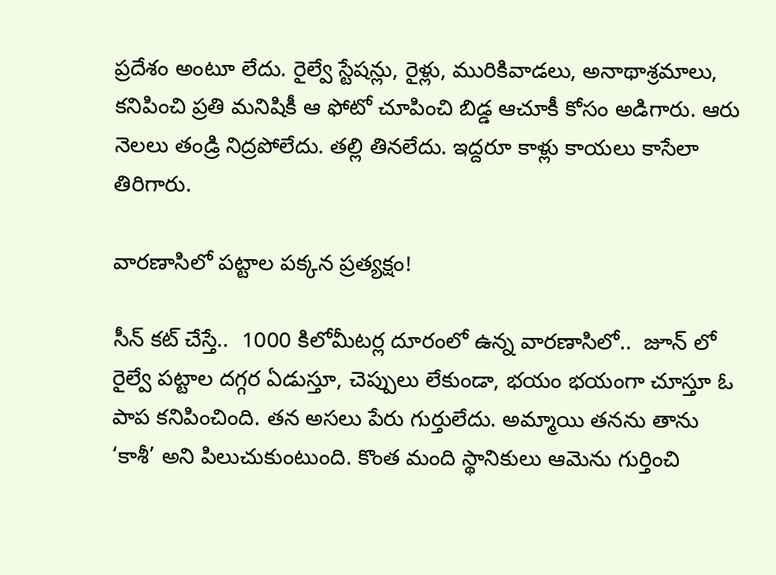ప్రదేశం అంటూ లేదు. రైల్వే స్టేషన్లు, రైళ్లు, మురికివాడలు, అనాథాశ్రమాలు, కనిపించి ప్రతి మనిషికీ ఆ ఫోటో చూపించి బిడ్డ ఆచూకీ కోసం అడిగారు. ఆరు నెలలు తండ్రి నిద్రపోలేదు. తల్లి తినలేదు. ఇద్దరూ కాళ్లు కాయలు కాసేలా తిరిగారు.

వారణాసిలో పట్టాల పక్కన ప్రత్యక్షం!

సీన్ కట్ చేస్తే..  1000 కిలోమీటర్ల దూరంలో ఉన్న వారణాసిలో..  జూన్‌ లో రైల్వే పట్టాల దగ్గర ఏడుస్తూ, చెప్పులు లేకుండా, భయం భయంగా చూస్తూ ఓ పాప కనిపించింది. తన అసలు పేరు గుర్తులేదు. అమ్మాయి తనను తాను ‘కాశీ’ అని పిలుచుకుంటుంది. కొంత మంది స్థానికులు ఆమెను గుర్తించి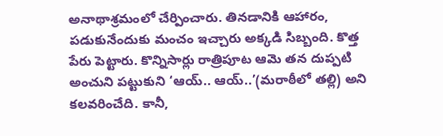అనాథాశ్రమంలో చేర్పించారు. తినడానికి ఆహారం, పడుకునేందుకు మంచం ఇచ్చారు అక్కడి సిబ్బంది. కొత్త పేరు పెట్టారు. కొన్నిసార్లు రాత్రిపూట ఆమె తన దుప్పటి అంచుని పట్టుకుని ‘ఆయ్.. ఆయ్..’(మరాఠీలో తల్లి) అని కలవరించేది. కానీ,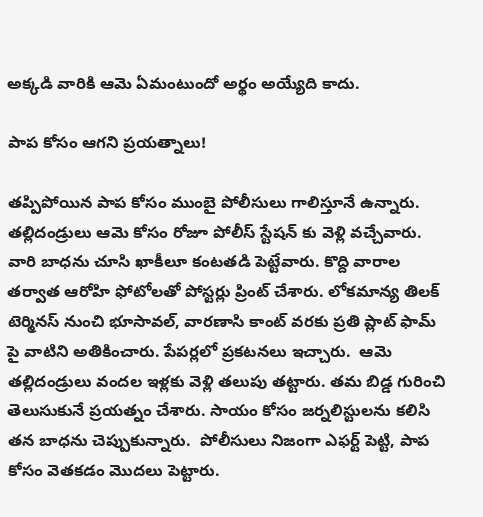అక్కడి వారికి ఆమె ఏమంటుందో అర్థం అయ్యేది కాదు.

పాప కోసం ఆగని ప్రయత్నాలు!

తప్పిపోయిన పాప కోసం ముంబై పోలీసులు గాలిస్తూనే ఉన్నారు. తల్లిదండ్రులు ఆమె కోసం రోజూ పోలీస్ స్టేషన్ కు వెళ్లి వచ్చేవారు. వారి బాధను చూసి ఖాకీలూ కంటతడి పెట్టేవారు. కొద్ది వారాల తర్వాత ఆరోహి ఫోటోలతో పోస్టర్లు ప్రింట్ చేశారు. లోకమాన్య తిలక్ టెర్మినస్ నుంచి భూసావల్, వారణాసి కాంట్ వరకు ప్రతి ప్లాట్‌ ఫామ్‌ పై వాటిని అతికించారు. పేపర్లలో ప్రకటనలు ఇచ్చారు.  ఆమె తల్లిదండ్రులు వందల ఇళ్లకు వెళ్లి తలుపు తట్టారు. తమ బిడ్డ గురించి తెలుసుకునే ప్రయత్నం చేశారు. సాయం కోసం జర్నలిస్టులను కలిసి తన బాధను చెప్పుకున్నారు.  పోలీసులు నిజంగా ఎఫర్ట్ పెట్టి, పాప కోసం వెతకడం మొదలు పెట్టారు.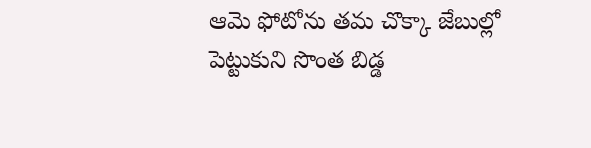ఆమె ఫోటోను తమ చొక్కా జేబుల్లో పెట్టుకుని సొంత బిడ్డ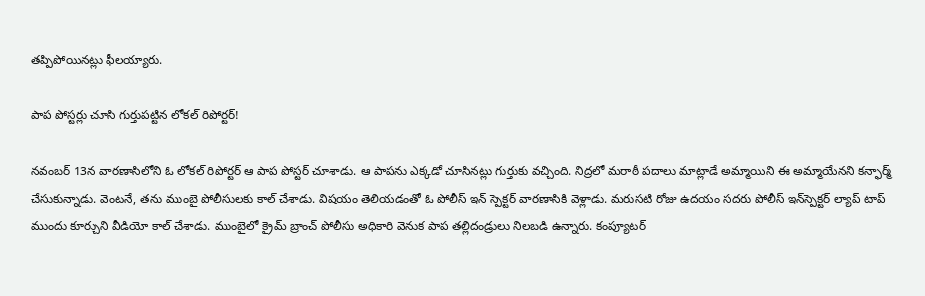తప్పిపోయినట్లు ఫీలయ్యారు.

పాప పోస్టర్లు చూసి గుర్తుపట్టిన లోకల్ రిపోర్టర్!

నవంబర్ 13న వారణాసిలోని ఓ లోకల్ రిపోర్టర్ ఆ పాప పోస్టర్ చూశాడు. ఆ పాపను ఎక్కడో చూసినట్లు గుర్తుకు వచ్చింది. నిద్రలో మరాఠీ పదాలు మాట్లాడే అమ్మాయిని ఈ అమ్మాయేనని కన్ఫార్మ్ చేసుకున్నాడు. వెంటనే, తను ముంబై పోలీసులకు కాల్ చేశాడు. విషయం తెలియడంతో ఓ పోలీస్ ఇన్ స్పెక్టర్ వారణాసికి వెళ్లాడు. మరుసటి రోజు ఉదయం సదరు పోలీస్ ఇన్‌స్పెక్టర్ ల్యాప్‌ టాప్ ముందు కూర్చుని వీడియో కాల్ చేశాడు. ముంబైలో క్రైమ్ బ్రాంచ్ పోలీసు అధికారి వెనుక పాప తల్లిదండ్రులు నిలబడి ఉన్నారు. కంప్యూటర్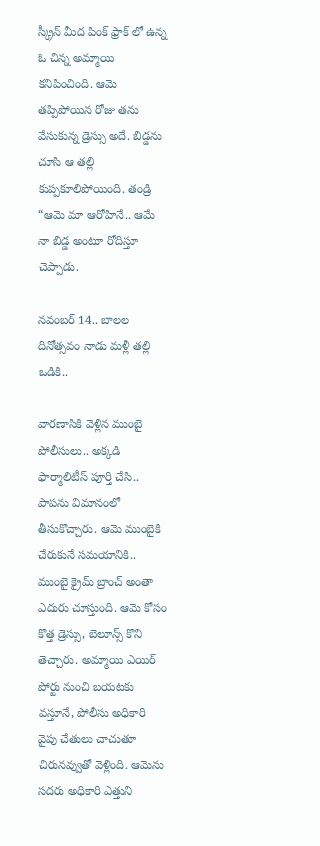స్క్రీన్‌ మీద పింక్ ఫ్రాక్‌ లో ఉన్న ఓ చిన్న అమ్మాయి కనిపించింది. ఆమె తప్పిపోయిన రోజు తను వేసుకున్న డ్రెస్సు అదే. బిడ్డను చూసి ఆ తల్లి కుప్పకూలిపోయింది. తండ్రి “ఆమె మా ఆరోహినే.. ఆమే నా బిడ్డ అంటూ రోదిస్తూ చెప్పాడు.

నవంబర్ 14.. బాలల దినోత్సవం నాడు మళ్లీ తల్లి ఒడికి..

వారణాసికి వెళ్లిన ముంబై పోలీసులు.. అక్కడి ఫార్మాలిటీస్ పూర్తి చేసి..  పాపను విమానంలో తీసుకొచ్చారు. ఆమె ముంబైకి చేరుకునే సమయానికి.. ముంబై క్రైమ్ బ్రాంచ్ అంతా ఎదురు చూస్తుంది. ఆమె కోసం కొత్త డ్రెస్సు, బెలూన్స్ కొని తెచ్చారు. అమ్మాయి ఎయిర్ పోర్టు నుంచి బయటకు వస్తూనే, పోలీసు అధికారి వైపు చేతులు చాచుతూ చిరునవ్వుతో వెళ్లింది. ఆమెను సదరు అధికారి ఎత్తుని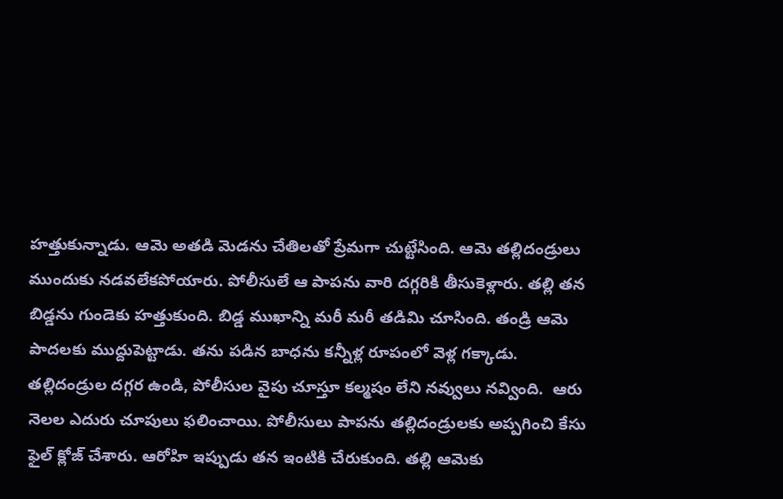హత్తుకున్నాడు. ఆమె అతడి మెడను చేతిలతో ప్రేమగా చుట్టేసింది. ఆమె తల్లిదండ్రులు ముందుకు నడవలేకపోయారు. పోలీసులే ఆ పాపను వారి దగ్గరికి తీసుకెళ్లారు. తల్లి తన బిడ్డను గుండెకు హత్తుకుంది. బిడ్డ ముఖాన్ని మరీ మరీ తడిమి చూసింది. తండ్రి ఆమె పాదలకు ముద్దుపెట్టాడు. తను పడిన బాధను కన్నీళ్ల రూపంలో వెళ్ల గక్కాడు. తల్లిదండ్రుల దగ్గర ఉండి, పోలీసుల వైపు చూస్తూ కల్మషం లేని నవ్వులు నవ్వింది.  ఆరు నెలల ఎదురు చూపులు ఫలించాయి. పోలీసులు పాపను తల్లిదండ్రులకు అప్పగించి కేసు ఫైల్ క్లోజ్ చేశారు. ఆరోహి ఇప్పుడు తన ఇంటికి చేరుకుంది. తల్లి ఆమెకు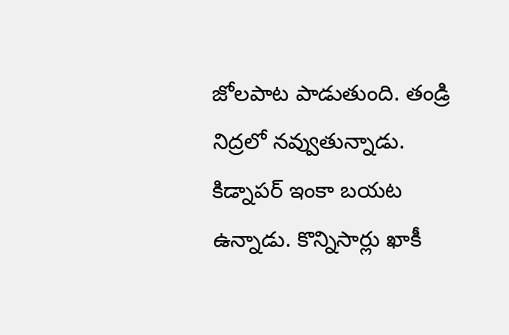జోలపాట పాడుతుంది. తండ్రి నిద్రలో నవ్వుతున్నాడు. కిడ్నాపర్ ఇంకా బయట ఉన్నాడు. కొన్నిసార్లు ఖాకీ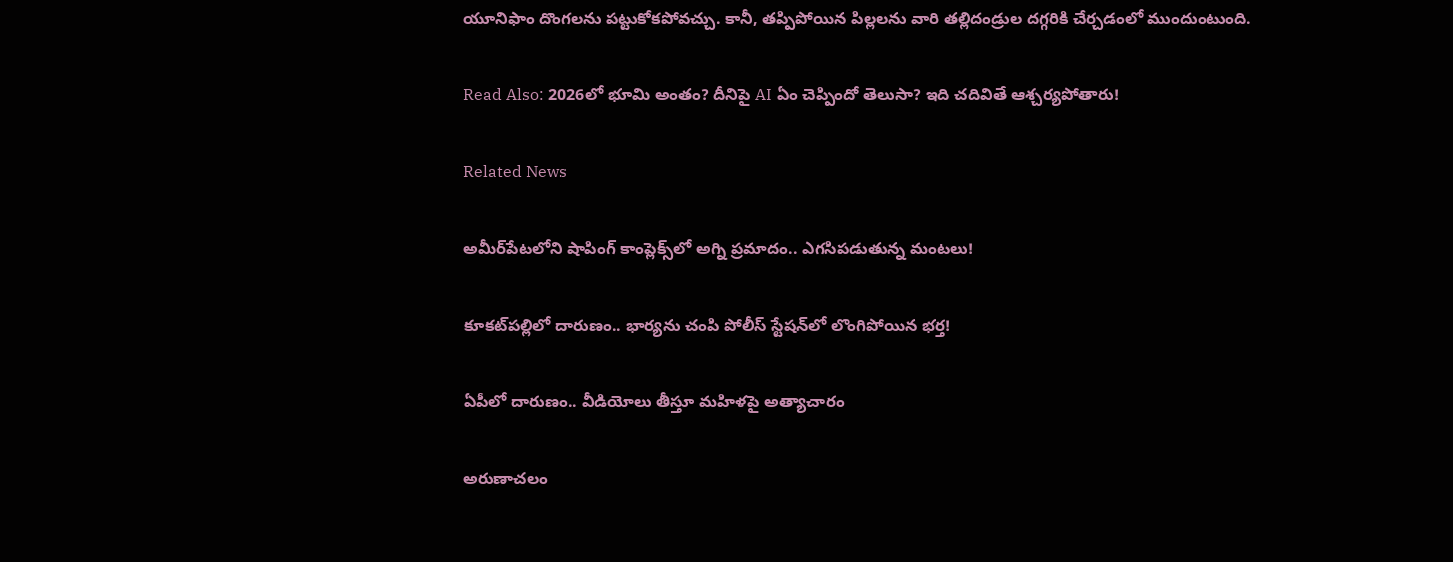యూనిఫాం దొంగలను పట్టుకోకపోవచ్చు. కానీ, తప్పిపోయిన పిల్లలను వారి తల్లిదండ్రుల దగ్గరికి చేర్చడంలో ముందుంటుంది.

Read Also: 2026లో భూమి అంతం? దీనిపై AI ఏం చెప్పిందో తెలుసా? ఇది చదివితే ఆశ్చర్యపోతారు!

Related News

అమీర్‌పేటలోని షాపింగ్ కాంప్లెక్స్‌లో అగ్ని ప్రమాదం.. ఎగసిపడుతున్న మంటలు!

కూకట్‌పల్లిలో దారుణం.. భార్యను చంపి పోలీస్ స్టేషన్‌లో లొంగిపోయిన భర్త!

ఏపీలో దారుణం.. వీడియోలు తీస్తూ మ‌హిళ‌పై అత్యాచారం

అరుణాచలం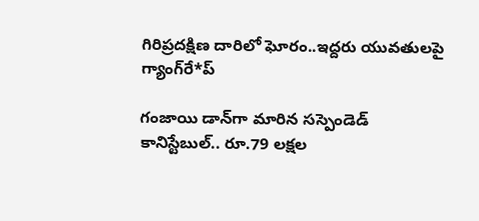గిరిప్రదక్షిణ దారిలో ఘోరం..ఇద్దరు యువతులపై గ్యాంగ్‌రే*ప్

గంజాయి డాన్‌గా మారిన సస్పెండెడ్ కానిస్టేబుల్.. రూ.79 లక్షల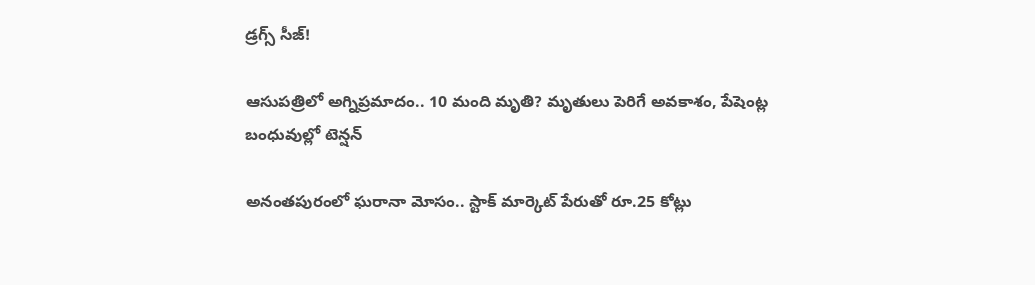డ్రగ్స్ సీజ్!

ఆసుపత్రిలో అగ్నిప్రమాదం.. 10 మంది మృతి? మృతులు పెరిగే అవకాశం, పేషెంట్ల బంధువుల్లో టెన్షన్

అనంతపురంలో ఘరానా మోసం.. స్టాక్ మార్కెట్ పేరుతో రూ.25 కోట్లు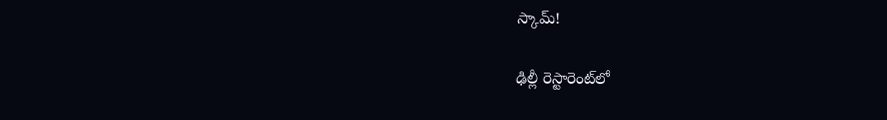స్కామ్!

ఢిల్లీ రెస్టారెంట్‌లో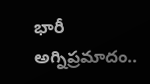భారీ అగ్నిప్రమాదం..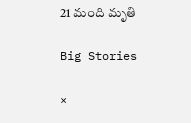21 మంది మృతి

Big Stories

×